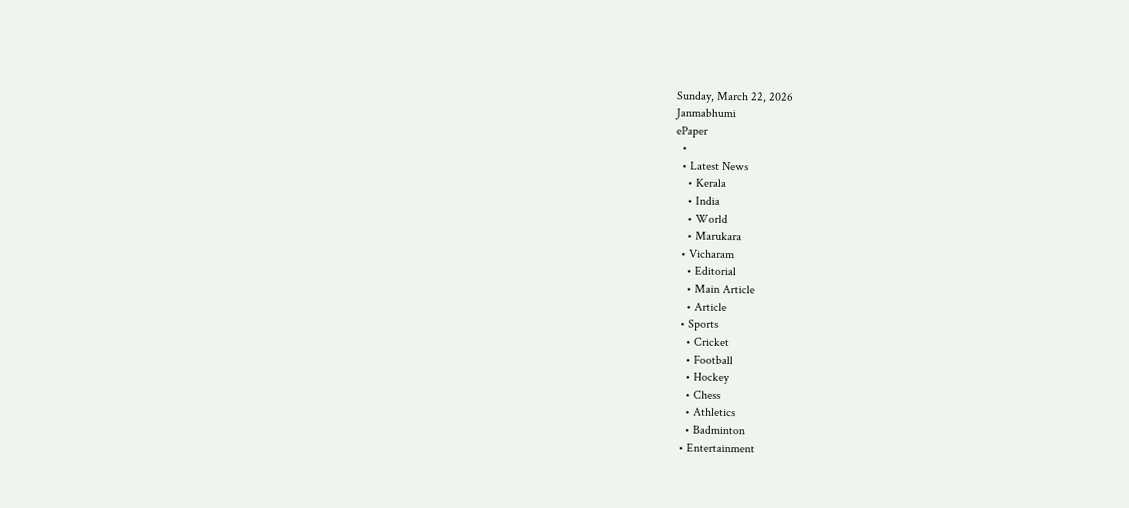Sunday, March 22, 2026
Janmabhumi
ePaper
  •
  • Latest News
    • Kerala
    • India
    • World
    • Marukara
  • Vicharam
    • Editorial
    • Main Article
    • Article
  • Sports
    • Cricket
    • Football
    • Hockey
    • Chess
    • Athletics
    • Badminton
  • Entertainment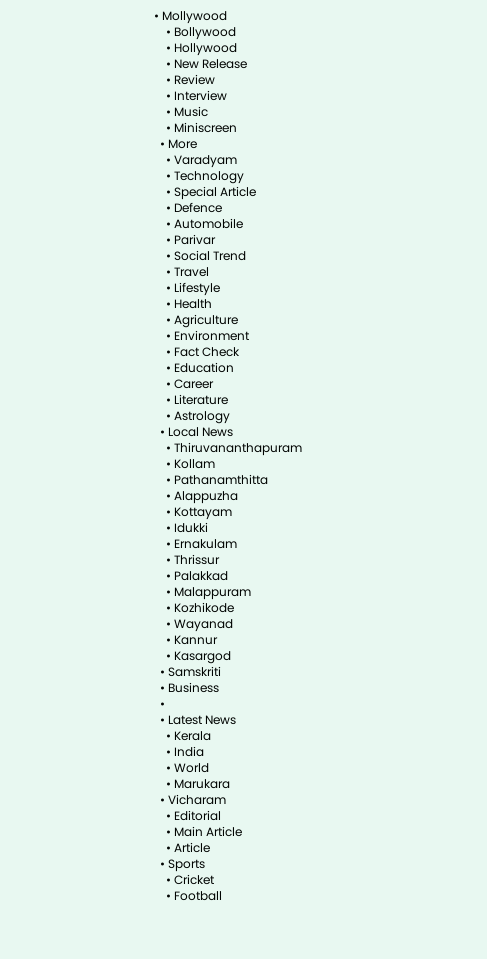• Mollywood
    • Bollywood
    • Hollywood
    • New Release
    • Review
    • Interview
    • Music
    • Miniscreen
  • More
    • Varadyam
    • Technology
    • Special Article
    • Defence
    • Automobile
    • Parivar
    • Social Trend
    • Travel
    • Lifestyle
    • Health
    • Agriculture
    • Environment
    • Fact Check
    • Education
    • Career
    • Literature
    • Astrology
  • Local News
    • Thiruvananthapuram
    • Kollam
    • Pathanamthitta
    • Alappuzha
    • Kottayam
    • Idukki
    • Ernakulam
    • Thrissur
    • Palakkad
    • Malappuram
    • Kozhikode
    • Wayanad
    • Kannur
    • Kasargod
  • Samskriti
  • Business
  •
  • Latest News
    • Kerala
    • India
    • World
    • Marukara
  • Vicharam
    • Editorial
    • Main Article
    • Article
  • Sports
    • Cricket
    • Football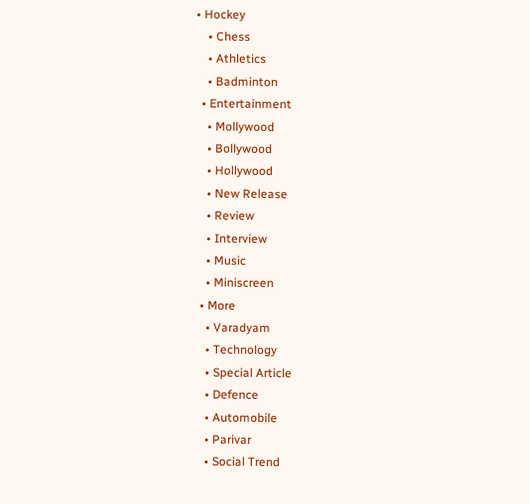• Hockey
    • Chess
    • Athletics
    • Badminton
  • Entertainment
    • Mollywood
    • Bollywood
    • Hollywood
    • New Release
    • Review
    • Interview
    • Music
    • Miniscreen
  • More
    • Varadyam
    • Technology
    • Special Article
    • Defence
    • Automobile
    • Parivar
    • Social Trend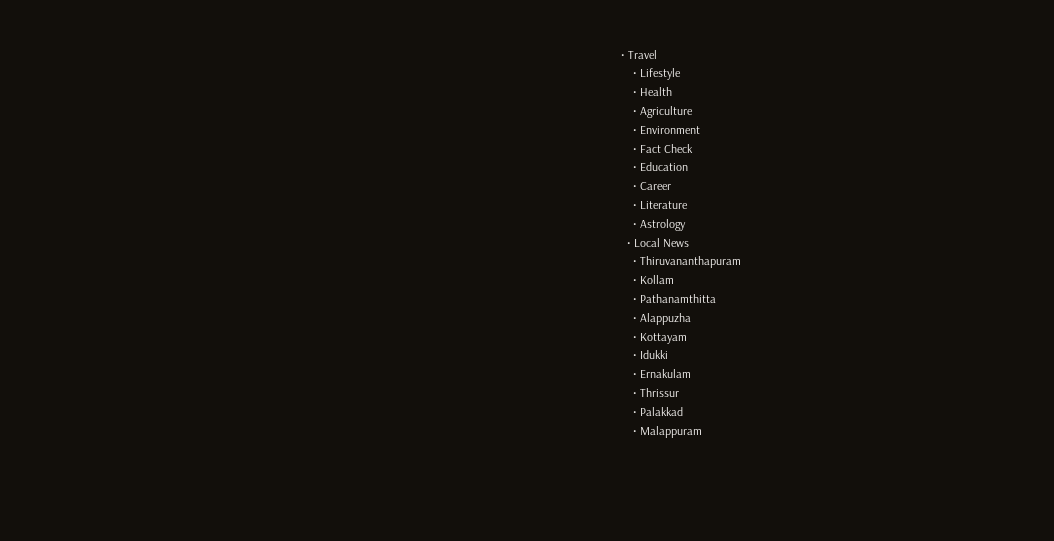• Travel
    • Lifestyle
    • Health
    • Agriculture
    • Environment
    • Fact Check
    • Education
    • Career
    • Literature
    • Astrology
  • Local News
    • Thiruvananthapuram
    • Kollam
    • Pathanamthitta
    • Alappuzha
    • Kottayam
    • Idukki
    • Ernakulam
    • Thrissur
    • Palakkad
    • Malappuram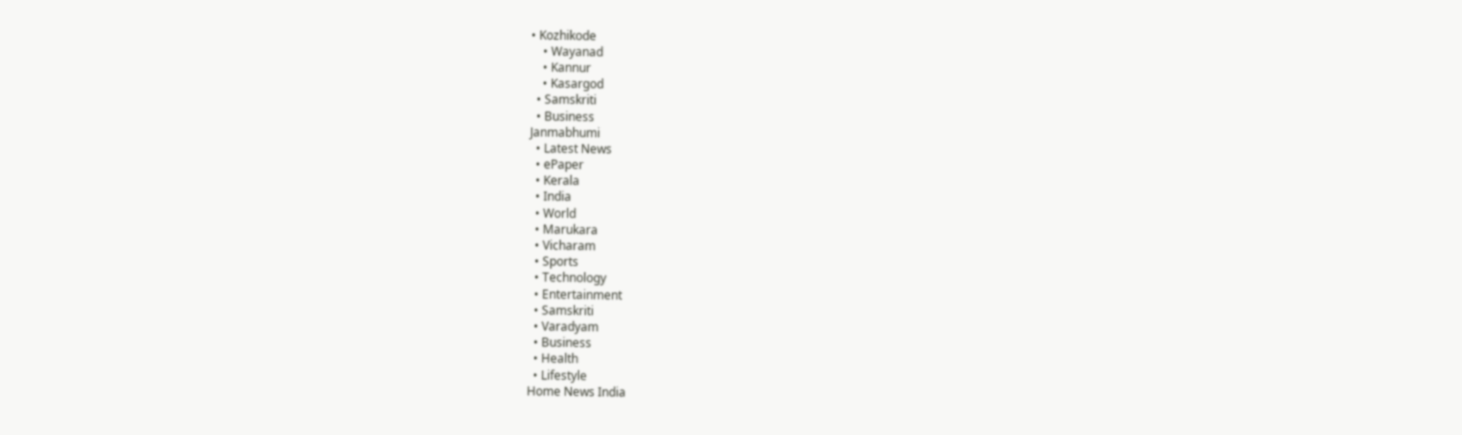• Kozhikode
    • Wayanad
    • Kannur
    • Kasargod
  • Samskriti
  • Business
Janmabhumi
  • Latest News
  • ePaper
  • Kerala
  • India
  • World
  • Marukara
  • Vicharam
  • Sports
  • Technology
  • Entertainment
  • Samskriti
  • Varadyam
  • Business
  • Health
  • Lifestyle
Home News India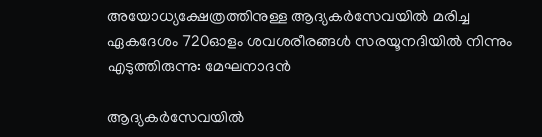അയോധ്യക്ഷേത്രത്തിനുള്ള ആദ്യകര്‍സേവയില്‍ മരിച്ച ഏകദേശം 720ഓളം ശവശരീരങ്ങള്‍ സരയൂനദിയില്‍ നിന്നും എടുത്തിരുന്നു: മേഘനാദന്‍

ആദ്യകര്‍സേവയില്‍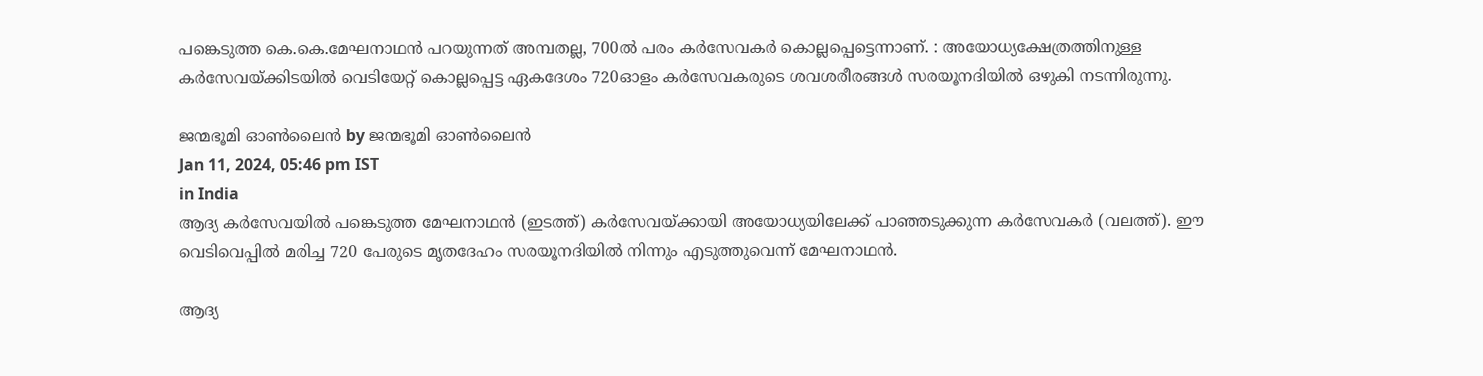പങ്കെടുത്ത കെ.കെ.മേഘനാഥന്‍ പറയുന്നത് അമ്പതല്ല, 700ല്‍ പരം കര്‍സേവകര്‍ കൊല്ലപ്പെട്ടെന്നാണ്. : അയോധ്യക്ഷേത്രത്തിനുള്ള കര്‍സേവയ്‌ക്കിടയില്‍ വെടിയേറ്റ് കൊല്ലപ്പെട്ട ഏകദേശം 720ഓളം കര്‍സേവകരുടെ ശവശരീരങ്ങള്‍ സരയൂനദിയില്‍ ഒഴുകി നടന്നിരുന്നു.

ജന്മഭൂമി ഓണ്‍ലൈന്‍ by ജന്മഭൂമി ഓണ്‍ലൈന്‍
Jan 11, 2024, 05:46 pm IST
in India
ആദ്യ കര്‍സേവയില്‍ പങ്കെടുത്ത മേഘനാഥന്‍ (ഇടത്ത്) കര്‍സേവയ്ക്കായി അയോധ്യയിലേക്ക് പാഞ്ഞടുക്കുന്ന കര്‍സേവകര്‍ (വലത്ത്). ഈ വെടിവെപ്പില്‍ മരിച്ച 720 പേരുടെ മൃതദേഹം സരയൂനദിയില്‍ നിന്നും എടുത്തുവെന്ന് മേഘനാഥന്‍.

ആദ്യ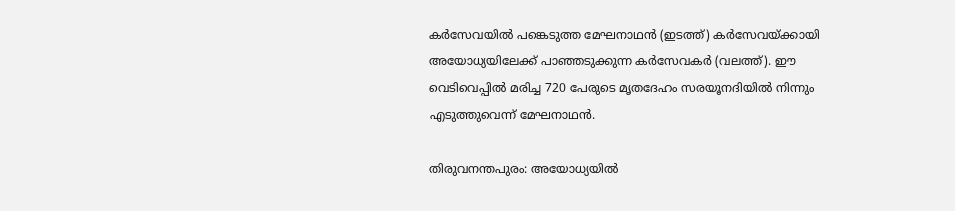കര്‍സേവയില്‍ പങ്കെടുത്ത മേഘനാഥന്‍ (ഇടത്ത്) കര്‍സേവയ്ക്കായി അയോധ്യയിലേക്ക് പാഞ്ഞടുക്കുന്ന കര്‍സേവകര്‍ (വലത്ത്). ഈ വെടിവെപ്പില്‍ മരിച്ച 720 പേരുടെ മൃതദേഹം സരയൂനദിയില്‍ നിന്നും എടുത്തുവെന്ന് മേഘനാഥന്‍.

തിരുവനന്തപുരം: അയോധ്യയില്‍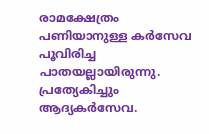രാമക്ഷേത്രം പണിയാനുള്ള കര്‍സേവ പൂവിരിച്ച പാതയല്ലായിരുന്നു. പ്രത്യേകിച്ചും ആദ്യകര്‍സേവ.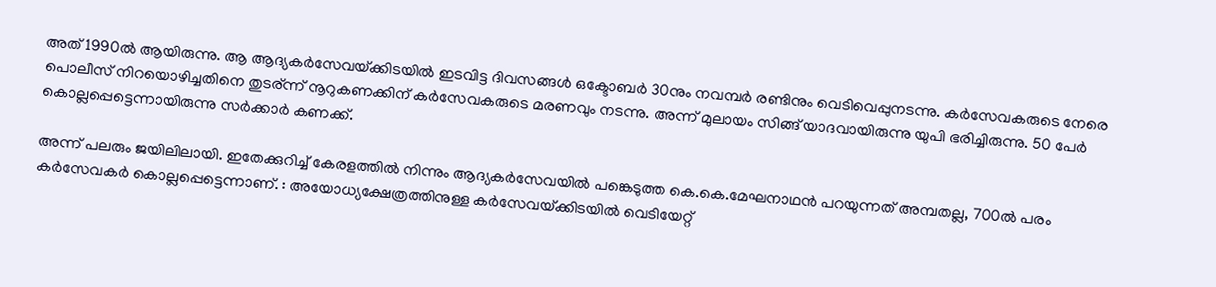അത് 1990ല്‍ ആയിരുന്നു. ആ ആദ്യകര്‍സേവയ്‌ക്കിടയില്‍ ഇടവിട്ട ദിവസങ്ങള്‍ ഒക്ടോബര്‍ 30നും നവമ്പര്‍ രണ്ടിനും വെടിവെപ്പുനടന്നു. കര്‍സേവകരുടെ നേരെ പൊലീസ് നിറയൊഴിച്ചതിനെ തുടര‍്ന്ന് നൂറുകണക്കിന് കര്‍സേവകരുടെ മരണവും നടന്നു. അന്ന് മുലായം സിങ്ങ് യാദവായിരുന്നു യുപി ഭരിച്ചിരുന്നു. 50 പേര്‍ കൊല്ലപ്പെട്ടെന്നായിരുന്നു സര്‍ക്കാര്‍ കണക്ക്.

അന്ന് പലരും ജയിലിലായി. ഇതേക്കുറിച്ച് കേരളത്തില്‍ നിന്നും ആദ്യകര്‍സേവയില്‍ പങ്കെടുത്ത കെ.കെ.മേഘനാഥന്‍ പറയുന്നത് അമ്പതല്ല, 700ല്‍ പരം കര്‍സേവകര്‍ കൊല്ലപ്പെട്ടെന്നാണ്. : അയോധ്യക്ഷേത്രത്തിനുള്ള കര്‍സേവയ്‌ക്കിടയില്‍ വെടിയേറ്റ്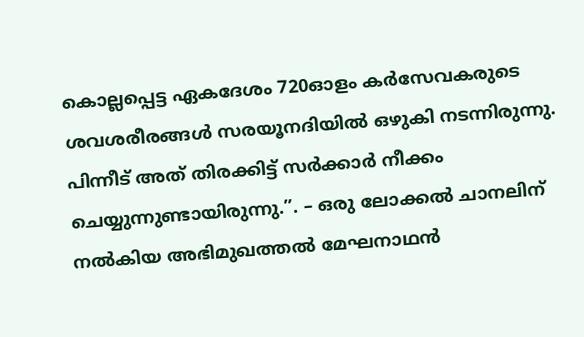കൊല്ലപ്പെട്ട ഏകദേശം 720ഓളം കര്‍സേവകരുടെ ശവശരീരങ്ങള്‍ സരയൂനദിയില്‍ ഒഴുകി നടന്നിരുന്നു. പിന്നീട് അത് തിരക്കിട്ട് സര്‍ക്കാര്‍ നീക്കം ചെയ്യുന്നുണ്ടായിരുന്നു.”. – ഒരു ലോക്കല്‍ ചാനലിന് നല്‍കിയ അഭിമുഖത്തല്‍ മേഘനാഥന്‍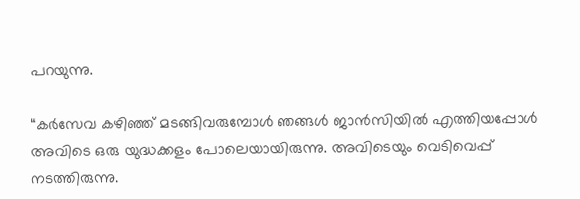പറയുന്നു.

“കര്‍സേവ കഴിഞ്ഞ് മടങ്ങിവരുമ്പോള്‍ ഞങ്ങള്‍ ജാന്‍സിയില്‍ എത്തിയപ്പോള്‍ അവിടെ ഒരു യുദ്ധക്കളം പോലെയായിരുന്നു. അവിടെയും വെടിവെപ്പ് നടത്തിരുന്നു.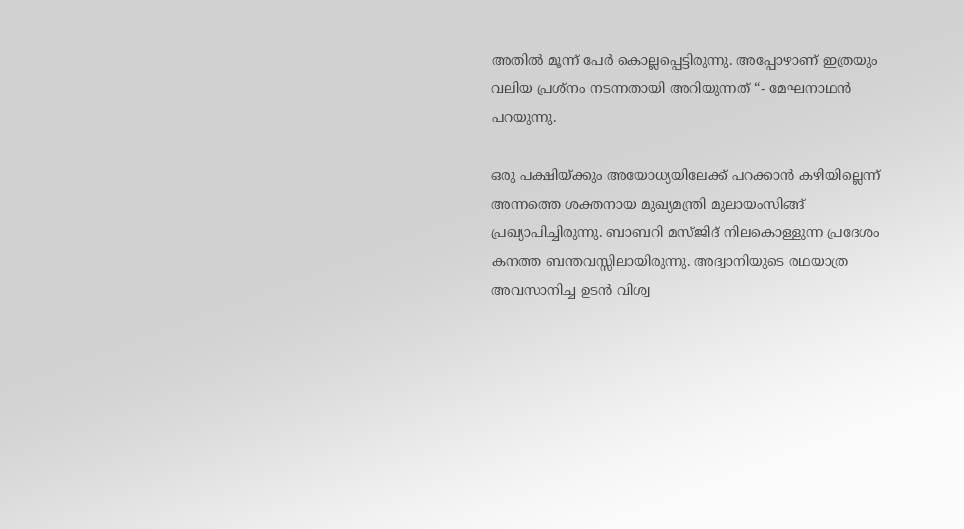അതില്‍ മൂന്ന് പേര്‍ കൊല്ലപ്പെട്ടിരുന്നു. അപ്പോഴാണ് ഇത്രയും വലിയ പ്രശ്നം നടന്നതായി അറിയുന്നത് “- മേഘനാഥന്‍ പറയുന്നു.

ഒരു പക്ഷിയ്‌ക്കും അയോധ്യയിലേക്ക് പറക്കാന്‍ കഴിയില്ലെന്ന് അന്നത്തെ ശക്തനായ മുഖ്യമന്ത്രി മുലായംസിങ്ങ് പ്രഖ്യാപിച്ചിരുന്നു. ബാബറി മസ്ജിദ് നിലകൊള്ളുന്ന പ്രദേശം കനത്ത ബന്തവസ്സിലായിരുന്നു. അദ്വാനിയുടെ രഥയാത്ര അവസാനിച്ച ഉടന്‍ വിശ്വ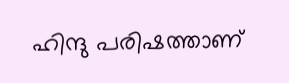ഹിന്ദു പരിഷത്താണ്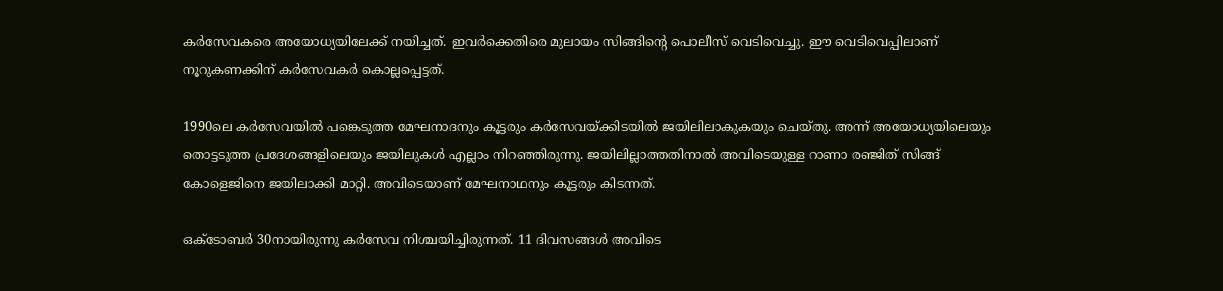കര്‍സേവകരെ അയോധ്യയിലേക്ക് നയിച്ചത്. ഇവര്‍ക്കെതിരെ മുലായം സിങ്ങിന്റെ പൊലീസ് വെടിവെച്ചു. ഈ വെടിവെപ്പിലാണ് നൂറുകണക്കിന് കര്‍സേവകര്‍ കൊല്ലപ്പെട്ടത്.

1990ലെ കര്‍സേവയില്‍ പങ്കെടുത്ത മേഘനാദനും കൂട്ടരും കര്‍സേവയ്‌ക്കിടയില്‍ ജയിലിലാകുകയും ചെയ്തു. അന്ന് അയോധ്യയിലെയും തൊട്ടടുത്ത പ്രദേശങ്ങളിലെയും ജയിലുകള്‍ എല്ലാം നിറഞ്ഞിരുന്നു. ജയിലില്ലാത്തതിനാല്‍ അവിടെയുള്ള റാണാ രഞ്ജിത് സിങ്ങ് കോളെജിനെ ജയിലാക്കി മാറ്റി. അവിടെയാണ് മേഘനാഥനും കൂട്ടരും കിടന്നത്.

ഒക്ടോബര്‍ 30നായിരുന്നു കര്‍സേവ നിശ്ചയിച്ചിരുന്നത്. 11 ദിവസങ്ങള്‍ അവിടെ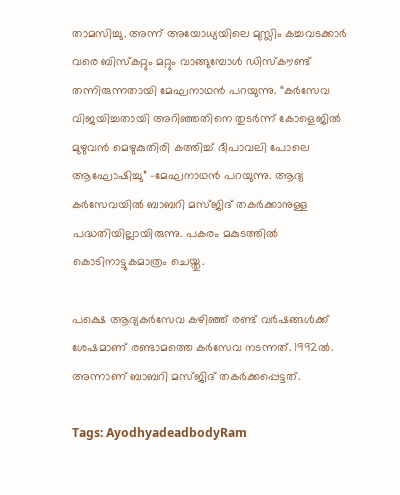താമസിച്ചു. അന്ന് അയോധ്യയിലെ മുസ്ലിം കച്ചവടക്കാര്‍ വരെ ബിസ്കറ്റും മറ്റും വാങ്ങുമ്പോള്‍ ഡിസ്കൗണ്ട് തന്നിരുന്നതായി മേഘനാഥന്‍ പറയുന്നു. “കര്‍സേവ വിജയിച്ചതായി അറിഞ്ഞതിനെ തുടര്‍ന്ന് കോളെജില്‍ മുഴുവന്‍ മെഴുകുതിരി കത്തിച്ച് ദീപാവലി പോലെ ആഘോഷിച്ചു” -മേഘനാഥന്‍ പറയുന്നു. ആദ്യ കര്‍സേവയില്‍ ബാബറി മസ്ജിദ് തകര്‍ക്കാനുള്ള പദ്ധതിയില്ലായിരുന്നു. പകരം മകുടത്തില്‍ കൊടിനാട്ടുകമാത്രം ചെയ്തു.

പക്ഷെ ആദ്യകര്‍സേവ കഴിഞ്ഞ് രണ്ട് വര്‍ഷങ്ങള്‍ക്ക് ശേഷമാണ് രണ്ടാമത്തെ കര്‍സേവ നടന്നത്. 1992ല്‍. അന്നാണ് ബാബറി മസ്ജിദ് തകര്‍ക്കപ്പെട്ടത്.

Tags: AyodhyadeadbodyRam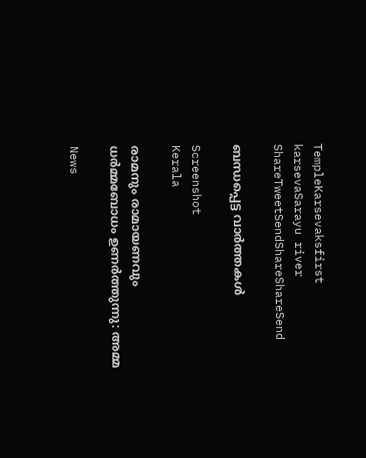TempleKarsevaksfirst karsevaSarayu river
ShareTweetSendShareShareSend

ബന്ധപ്പെട്ട വാര്‍ത്തകള്‍

Screenshot
Kerala

രാമനും രാമായണവും ധർമ്മബോധം ഉണർത്തുന്നു: അമ്മ

News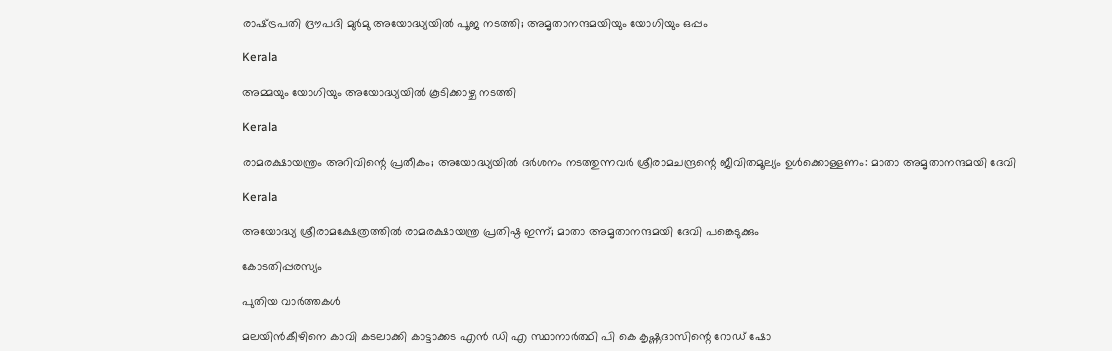രാഷ്‌ട്രപതി ദ്രൗപദി മുർമു അയോദ്ധ്യയിൽ പൂജ നടത്തി; അമൃതാനന്ദമയിയും യോഗിയും ഒപ്പം

Kerala

അമ്മയും യോഗിയും അയോദ്ധ്യയിൽ കൂടിക്കാഴ്ച നടത്തി

Kerala

രാമരക്ഷായന്ത്രം അറിവിന്റെ പ്രതീകം; അയോദ്ധ്യയിൽ ദർശനം നടത്തുന്നവർ ശ്രീരാമചന്ദ്രന്റെ ജീവിതമൂല്യം ഉള്‍ക്കൊള്ളണം: മാതാ അമൃതാനന്ദമയി ദേവി

Kerala

അയോദ്ധ്യ ശ്രീരാമക്ഷേത്രത്തില്‍ രാമരക്ഷായന്ത്ര പ്രതിഷ്ഠ ഇന്ന്; മാതാ അമൃതാനന്ദമയി ദേവി പങ്കെടുക്കും

കോടതിപ്പരസ്യം

പുതിയ വാര്‍ത്തകള്‍

മലയിന്‍കീഴിനെ കാവി കടലാക്കി കാട്ടാക്കട എന്‍ ഡി എ സ്ഥാനാര്‍ത്ഥി പി കെ കൃഷ്ണദാസിന്റെ റോഡ് ഷോ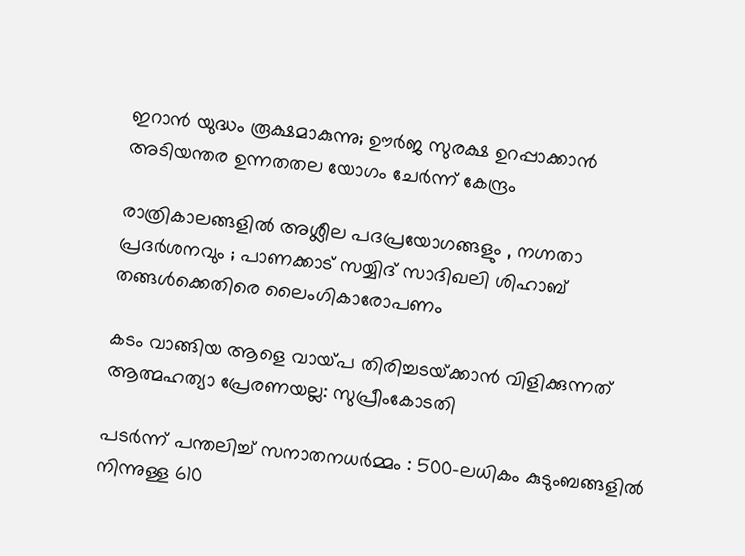ഇറാന്‍ യുദ്ധം രൂക്ഷമാകുന്നു; ഊർജ സുരക്ഷ ഉറപ്പാക്കാൻ അടിയന്തര ഉന്നതതല യോഗം ചേർന്ന് കേന്ദ്രം

രാത്രികാലങ്ങളിൽ അശ്ലീല പദപ്രയോഗങ്ങളും , നഗ്നതാ പ്രദർശനവും ; പാണക്കാട് സയ്യിദ് സാദിഖലി ശിഹാബ് തങ്ങൾക്കെതിരെ ലൈംഗികാരോപണം

കടം വാങ്ങിയ ആളെ വായ്‌പ തിരിച്ചടയ്‌ക്കാൻ വിളിക്കുന്നത് ആത്മഹത്യാ പ്രേരണയല്ല: സുപ്രീംകോടതി

പടർന്ന് പന്തലിച്ച് സനാതനധർമ്മം : 500-ലധികം കുടുംബങ്ങളിൽ നിന്നുള്ള 610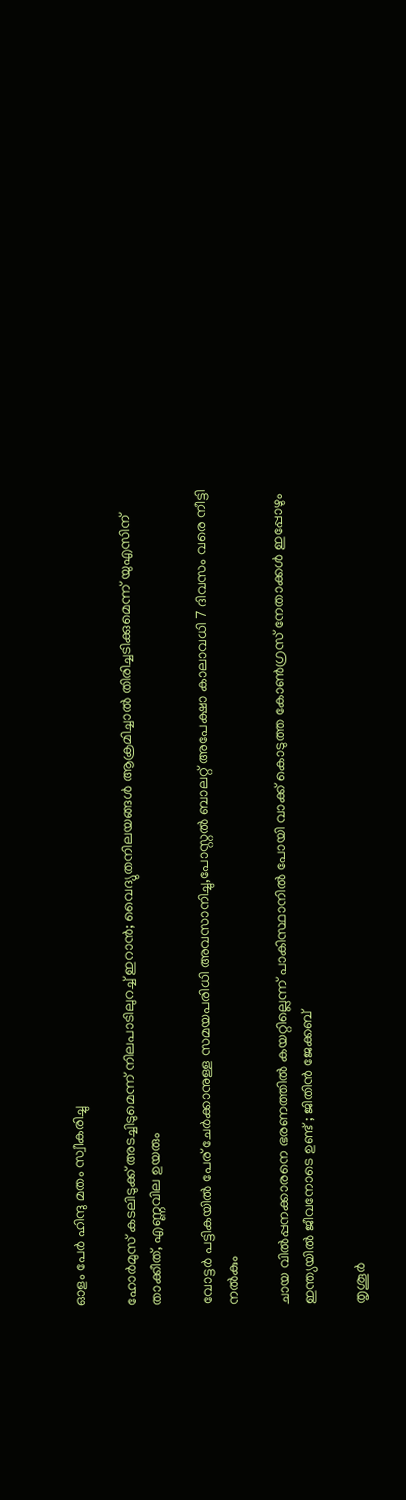ഓളം പേർ ഹിന്ദു മതം സ്വീകരിച്ചു

ഹോര്‍മുസ് കടലിടുക്ക് അടച്ചിടുമെന്ന് നിലപാടിലുറച്ച് ഇറാന്‍; വൈദ്യുതനിലയങ്ങള്‍ ആക്രമിച്ചാല്‍ തിരിച്ചടിക്കുമെന്ന് യുഎസിന് താക്കീത്, എണ്ണവില ഉയരും

വോട്ടര്‍ പട്ടികയില്‍ പേര് ചേര്‍ക്കാനുള്ള സമയപരിധി അവസാനിച്ചു,പോസ്റ്റല്‍ ബാലറ്റ് അപേക്ഷാ കാലാവധി 7 ദിവസം വരെ നീട്ടി നല്‍കും

ചായ വിൽപ്പനക്കാരനെ ഭരണത്തിൽ കയറ്റില്ലെന്ന് പാകിസ്ഥാനിൽ പോയി വാക്ക് കൊടുത്ത കോൺഗ്രസ്‌ നേതാക്കൾ ഇപ്പോഴും ഇന്ത്യയിൽ ജീവനോടെ ഉണ്ട് ; ജിതിൻ ജേക്കബ്

തൃശൂര്‍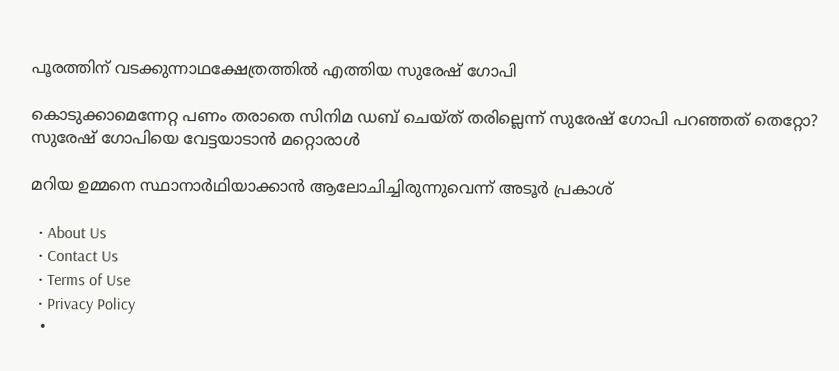പൂരത്തിന് വടക്കുന്നാഥക്ഷേത്രത്തില്‍ എത്തിയ സുരേഷ് ഗോപി

കൊടുക്കാമെന്നേറ്റ പണം തരാതെ സിനിമ ഡബ് ചെയ്ത് തരില്ലെന്ന് സുരേഷ് ഗോപി പറഞ്ഞത് തെറ്റോ? സുരേഷ് ഗോപിയെ വേട്ടയാടാന്‍ മറ്റൊരാള്‍

മറിയ ഉമ്മനെ സ്ഥാനാര്‍ഥിയാക്കാന്‍ ആലോചിച്ചിരുന്നുവെന്ന് അടൂര്‍ പ്രകാശ്

  • About Us
  • Contact Us
  • Terms of Use
  • Privacy Policy
  •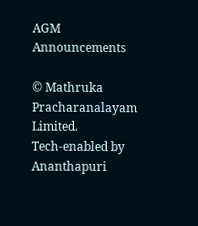AGM Announcements

© Mathruka Pracharanalayam Limited.
Tech-enabled by Ananthapuri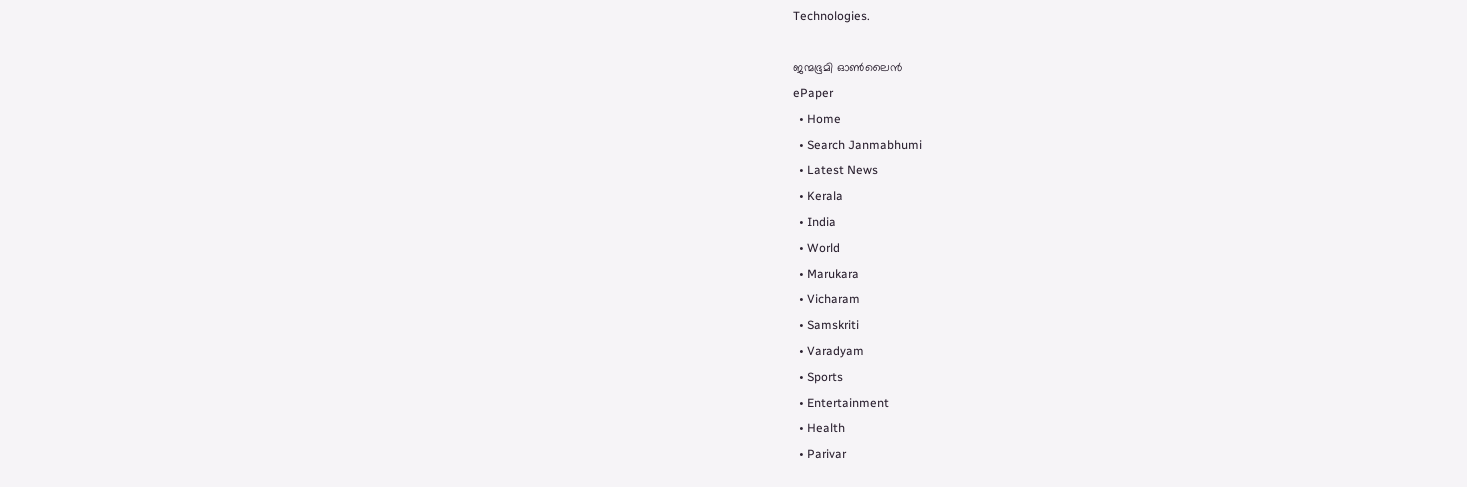Technologies.

ജന്മഭൂമി ഓണ്‍ലൈന്‍
ePaper
  • Home
  • Search Janmabhumi
  • Latest News
  • Kerala
  • India
  • World
  • Marukara
  • Vicharam
  • Samskriti
  • Varadyam
  • Sports
  • Entertainment
  • Health
  • Parivar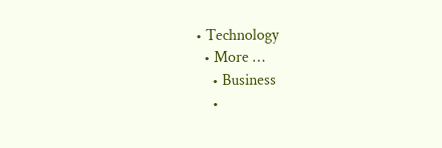• Technology
  • More …
    • Business
    •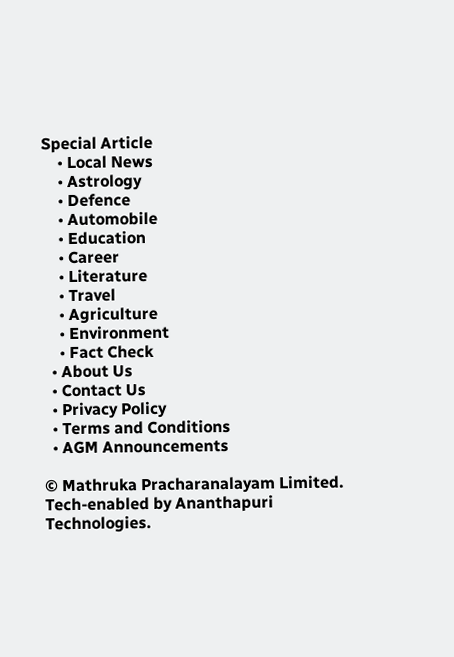Special Article
    • Local News
    • Astrology
    • Defence
    • Automobile
    • Education
    • Career
    • Literature
    • Travel
    • Agriculture
    • Environment
    • Fact Check
  • About Us
  • Contact Us
  • Privacy Policy
  • Terms and Conditions
  • AGM Announcements

© Mathruka Pracharanalayam Limited.
Tech-enabled by Ananthapuri Technologies.